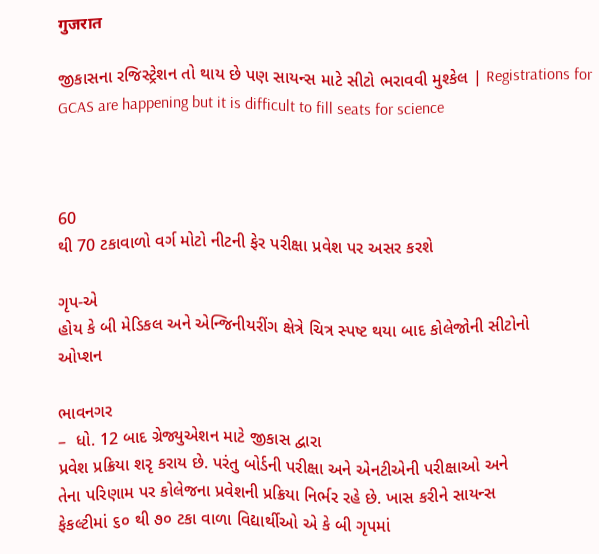गुजरात

જીકાસના રજિસ્ટ્રેશન તો થાય છે પણ સાયન્સ માટે સીટો ભરાવવી મુશ્કેલ | Registrations for GCAS are happening but it is difficult to fill seats for science



60
થી 70 ટકાવાળો વર્ગ મોટો નીટની ફેર પરીક્ષા પ્રવેશ પર અસર કરશે

ગૃપ-એ
હોય કે બી મેડિકલ અને એન્જિનીયરીંગ ક્ષેત્રે ચિત્ર સ્પષ્ટ થયા બાદ કોલેજોની સીટોનો
ઓપ્શન

ભાવનગર
–  ધો. 12 બાદ ગ્રેજ્યુએશન માટે જીકાસ દ્વારા
પ્રવેશ પ્રક્રિયા શરૃ કરાય છે. પરંતુ બોર્ડની પરીક્ષા અને એનટીએની પરીક્ષાઓ અને
તેના પરિણામ પર કોલેજના પ્રવેશની પ્રક્રિયા નિર્ભર રહે છે. ખાસ કરીને સાયન્સ
ફેકલ્ટીમાં ૬૦ થી ૭૦ ટકા વાળા વિદ્યાર્થીઓ એ કે બી ગૃપમાં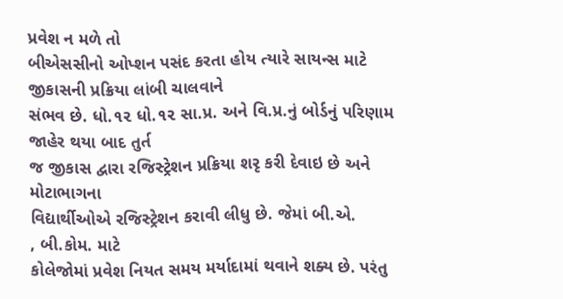પ્રવેશ ન મળે તો
બીએસસીનો ઓપ્શન પસંદ કરતા હોય ત્યારે સાયન્સ માટે જીકાસની પ્રક્રિયા લાંબી ચાલવાને
સંભવ છે. ધો.૧૨ ધો.૧૨ સા.પ્ર. અને વિ.પ્ર.નું બોર્ડનું પરિણામ જાહેર થયા બાદ તુર્ત
જ જીકાસ દ્વારા રજિસ્ટ્રેશન પ્રક્રિયા શરૃ કરી દેવાઇ છે અને મોટાભાગના
વિદ્યાર્થીઓએ રજિસ્ટ્રેશન કરાવી લીધુ છે. જેમાં બી.એ.
, બી.કોમ. માટે
કોલેજોમાં પ્રવેશ નિયત સમય મર્યાદામાં થવાને શક્ય છે. પરંતુ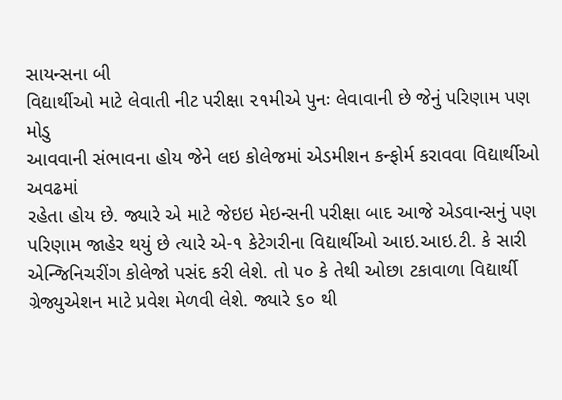સાયન્સના બી
વિદ્યાર્થીઓ માટે લેવાતી નીટ પરીક્ષા ૨૧મીએ પુનઃ લેવાવાની છે જેનું પરિણામ પણ મોડુ
આવવાની સંભાવના હોય જેને લઇ કોલેજમાં એડમીશન કન્ફોર્મ કરાવવા વિદ્યાર્થીઓ અવઢમાં
રહેતા હોય છે. જ્યારે એ માટે જેઇઇ મેઇન્સની પરીક્ષા બાદ આજે એડવાન્સનું પણ
પરિણામ જાહેર થયું છે ત્યારે એ-૧ કેટેગરીના વિદ્યાર્થીઓ આઇ.આઇ.ટી. કે સારી
એન્જિનિચરીંગ કોલેજો પસંદ કરી લેશે. તો ૫૦ કે તેથી ઓછા ટકાવાળા વિદ્યાર્થી
ગ્રેજ્યુએશન માટે પ્રવેશ મેળવી લેશે. જ્યારે ૬૦ થી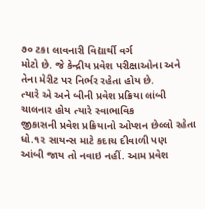૭૦ ટકા લાવનારી વિદ્યાર્થી વર્ગ
મોટો છે. જે કેન્દ્રીય પ્રવેશ પરીક્ષાઓના અને તેના મેરીટ પર નિર્ભર રહેતા હોય છે.
ત્યારે એ અને બીની પ્રવેશ પ્રક્રિયા લાંબી ચાલનાર હોય ત્યારે સ્વાભાવિક
જીકાસની પ્રવેશ પ્રક્રિયાનો ઓપ્શન છેલ્લો રહેતા ધો.૧૨ સાયન્સ માટે કદાચ દીવાળી પણ
આંબી જાય તો નવાઇ નહીં. આમ પ્રવેશ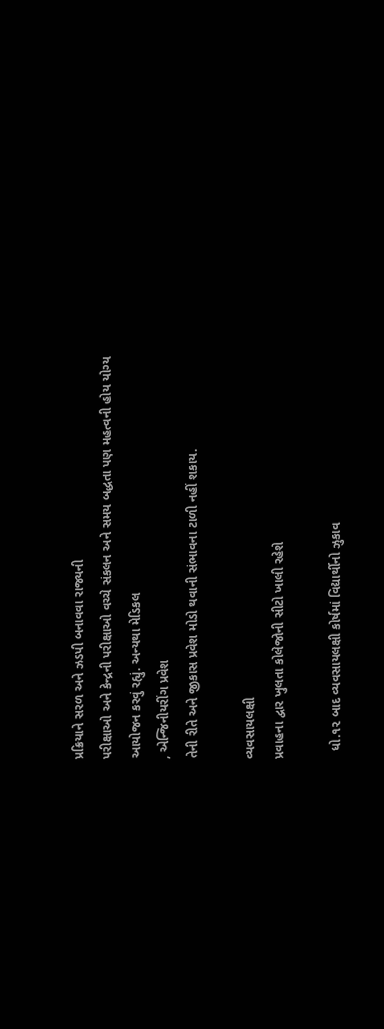પ્રક્રિયાને સરળ અને ઝડપી બનાવવા રાજ્યની
પરીક્ષાઓ અને કેન્દ્રની પરીક્ષાઓ વચ્ચે સંકલન અને સમય બદ્ધતા પણ મહત્વની હોય યોગ્ય
આયોજન કરવું રહ્યું. અન્યથા મેડિકલ
, એન્જિનીયરીંગ પ્રવેશ
તેની રીતે અને જીકાસ પ્રવેશ મોડો થવાની સંભાવના ટાળી નહીં શકાય.

વ્યવસાયલક્ષી
પ્રવાહના દ્વાર ખુલતા કોલેજોની સીટો ખાલી રહેશે

  ધો.૧૨ બાદ વ્યવસાયલક્ષી કોર્ષમાં વિદ્યાર્થીનો ઝુકાવ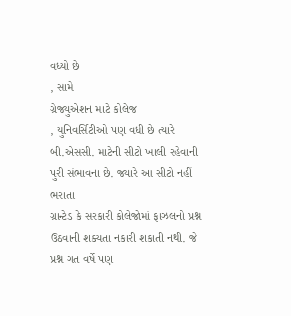વધ્યો છે
, સામે
ગ્રેજ્યુએશન માટે કોલેજ
, યુનિવર્સિટીઓ પણ વધી છે ત્યારે
બી.એસસી. માટેની સીટો ખાલી રહેવાની પુરી સંભાવના છે. જ્યારે આ સીટો નહીં ભરાતા
ગ્રાન્ટેડ કે સરકારી કોલેજોમાં ફાઝલનો પ્રશ્ન ઉઠવાની શક્યતા નકારી શકાતી નથી. જે
પ્રશ્ન ગત વર્ષે પણ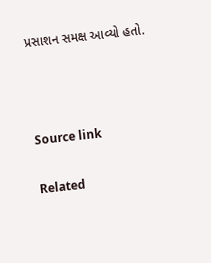પ્રસાશન સમક્ષ આવ્યો હતો.



Source link

Related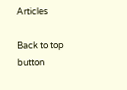Articles

Back to top button